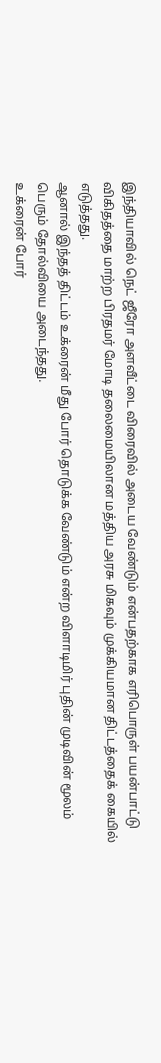இந்தியாவில் நெட் ஜீரோ அளவீட்டை விரைவில் அடைய வேண்டும் என்பதற்காக எரிபொருள் பயன்பாட்டு விகிதத்தை மாற்ற பிரதமர் மோடி தலைமையிலான மத்திய அரசு மிகவும் முக்கியமான திட்டத்தைக் கையில் எடுத்தது.
ஆனால் இந்தத் திட்டம் உக்ரைன் மீது போர் தொடுக்க வேண்டும் என்ற விளாடிமிர் புதின் முடிவின் மூலம் பெரும் தோல்வியை அடைந்தது.
உக்ரைன் போர்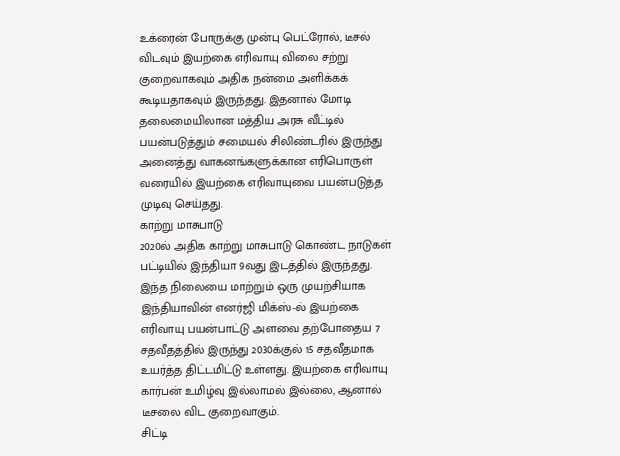உக்ரைன் போருக்கு முன்பு பெட்ரோல், டீசல் விடவும் இயற்கை எரிவாயு விலை சற்று குறைவாகவும் அதிக நன்மை அளிக்கக் கூடியதாகவும் இருந்தது. இதனால் மோடி தலைமையிலான மத்திய அரசு வீட்டில் பயன்படுத்தும் சமையல் சிலிண்டரில் இருந்து அனைத்து வாகனங்களுக்கான எரிபொருள் வரையில் இயற்கை எரிவாயுவை பயன்படுத்த முடிவு செய்தது.
காற்று மாசுபாடு
2020ல் அதிக காற்று மாசுபாடு கொண்ட நாடுகள் பட்டியில் இந்தியா 9வது இடத்தில் இருந்தது. இந்த நிலையை மாற்றும் ஒரு முயற்சியாக இந்தியாவின் எனர்ஜி மிக்ஸ்-ல் இயற்கை எரிவாயு பயன்பாட்டு அளவை தற்போதைய 7 சதவீதத்தில் இருந்து 2030க்குல் 15 சதவீதமாக உயர்த்த திட்டமிட்டு உள்ளது. இயற்கை எரிவாயு கார்பன் உமிழ்வு இல்லாமல் இல்லை, ஆனால் டீசலை விட குறைவாகும்.
சிட்டி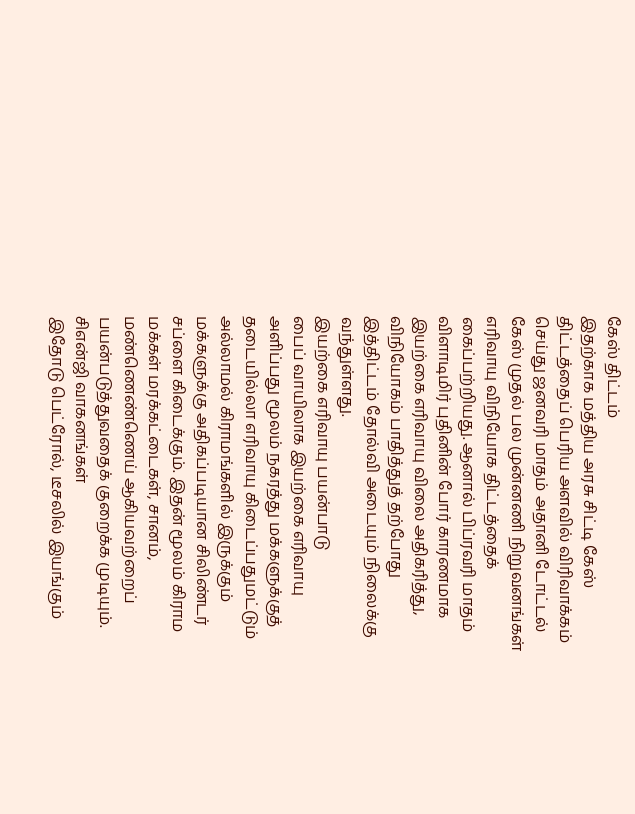கேஸ் திட்டம்
இதற்காக மத்திய அரசு சிட்டி கேஸ் திட்டத்தைப் பெரிய அளவில் விரிவாக்கம் செய்து ஜனவரி மாதம் அதானி டோட்டல் கேஸ் முதல் பல முன்னணி நிறுவனங்கள் எரிவாயு விநியோக திட்டத்தைக் கைப்பற்றியது. ஆனால் பிப்ரவரி மாதம் விளாடிமிர் புதினின் போர் காரணமாக இயற்கை எரிவாயு விலை அதிகரித்து, விநியோகம் பாதித்துத் தற்போது இத்திட்டம் தோல்வி அடையும் நிலைக்கு வந்துள்ளது.
இயற்கை எரிவாயு பயன்பாடு
பைப் வாயிலாக இயற்கை எரிவாயு அளிப்பது மூலம் நகரத்து மக்களுக்குத் தடையில்லா எரிவாயு கிடைப்பதுமட்டும் அல்லாமல் கிராமங்களில் இருக்கும் மக்களுக்கு அதிகப்படியான சிலிண்டர் சப்ளை கிடைக்கும். இதன் மூலம் கிராம மக்கள் மரக்கட்டைகள், சானம், மண்ணெண்ணெய் ஆகியவற்றைப் பயன்படுத்துவதைக் குறைக்க முடியும்.
சிஎன்ஜி வாகனங்கள்
இதோடு பெட்ரோல், டீசலில் இயங்கும்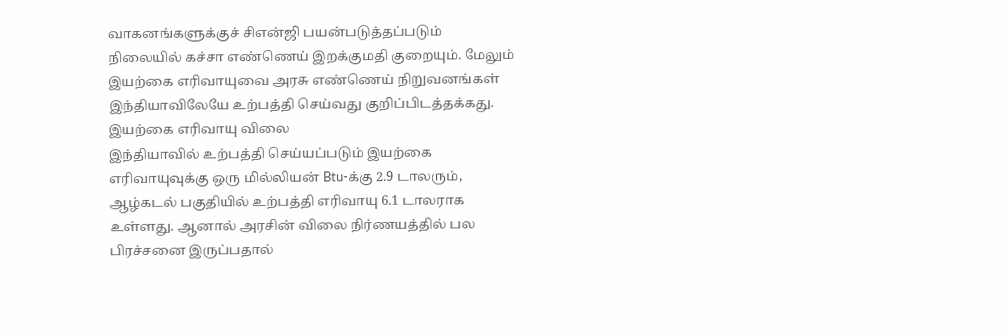வாகனங்களுக்குச் சிஎன்ஜி பயன்படுத்தப்படும் நிலையில் கச்சா எண்ணெய் இறக்குமதி குறையும். மேலும் இயற்கை எரிவாயுவை அரசு எண்ணெய் நிறுவனங்கள் இந்தியாவிலேயே உற்பத்தி செய்வது குறிப்பிடத்தக்கது.
இயற்கை எரிவாயு விலை
இந்தியாவில் உற்பத்தி செய்யப்படும் இயற்கை எரிவாயுவுக்கு ஒரு மில்லியன் Btu-க்கு 2.9 டாலரும், ஆழ்கடல் பகுதியில் உற்பத்தி எரிவாயு 6.1 டாலராக உள்ளது. ஆனால் அரசின் விலை நிர்ணயத்தில் பல பிரச்சனை இருப்பதால்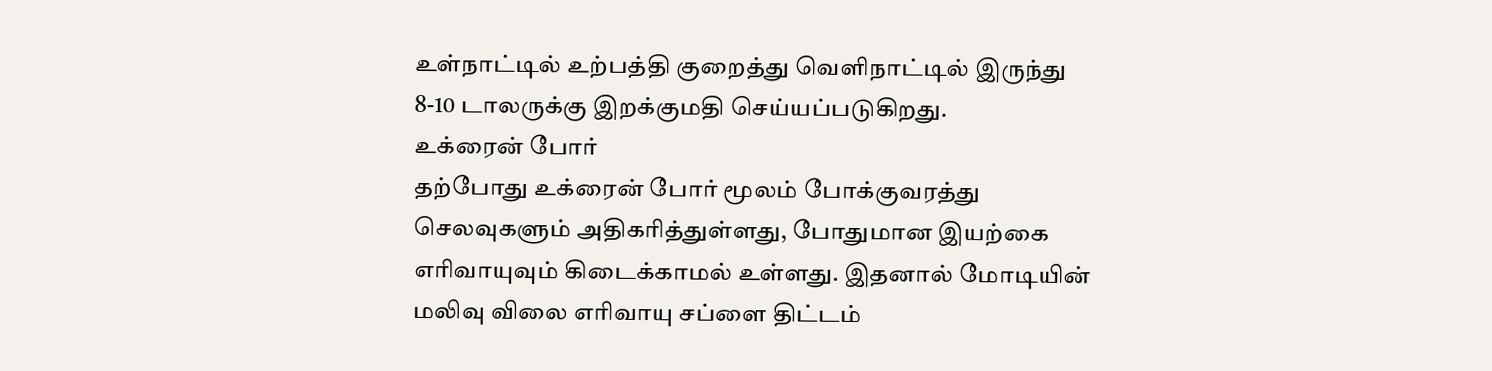உள்நாட்டில் உற்பத்தி குறைத்து வெளிநாட்டில் இருந்து 8-10 டாலருக்கு இறக்குமதி செய்யப்படுகிறது.
உக்ரைன் போர்
தற்போது உக்ரைன் போர் மூலம் போக்குவரத்து செலவுகளும் அதிகரித்துள்ளது, போதுமான இயற்கை எரிவாயுவும் கிடைக்காமல் உள்ளது. இதனால் மோடியின் மலிவு விலை எரிவாயு சப்ளை திட்டம்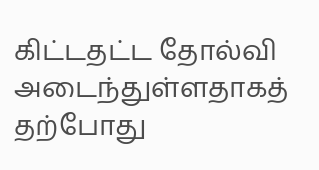கிட்டதட்ட தோல்வி அடைந்துள்ளதாகத் தற்போது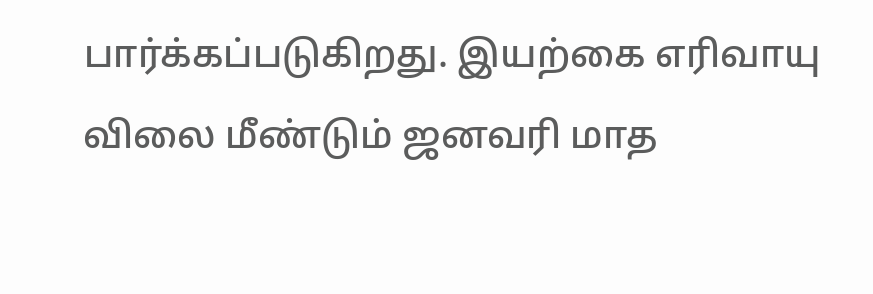பார்க்கப்படுகிறது. இயற்கை எரிவாயு விலை மீண்டும் ஜனவரி மாத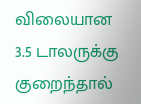விலையான 3.5 டாலருக்கு குறைந்தால்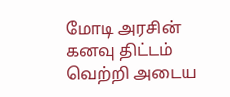மோடி அரசின் கனவு திட்டம் வெற்றி அடைய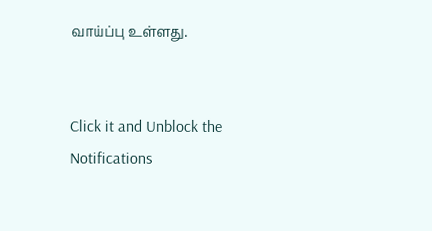வாய்ப்பு உள்ளது.


Click it and Unblock the Notifications